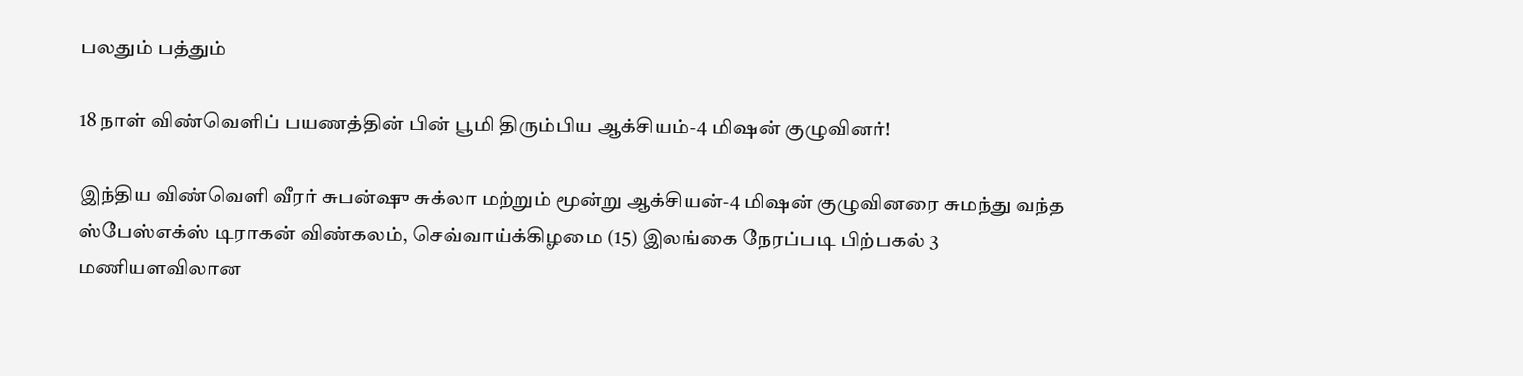பலதும் பத்தும்

18 நாள் விண்வெளிப் பயணத்தின் பின் பூமி திரும்பிய ஆக்சியம்-4 மிஷன் குழுவினர்!

இந்திய விண்வெளி வீரர் சுபன்ஷு சுக்லா மற்றும் மூன்று ஆக்சியன்-4 மிஷன் குழுவினரை சுமந்து வந்த ஸ்பேஸ்எக்ஸ் டிராகன் விண்கலம், செவ்வாய்க்கிழமை (15) இலங்கை நேரப்படி பிற்பகல் 3 மணியளவிலான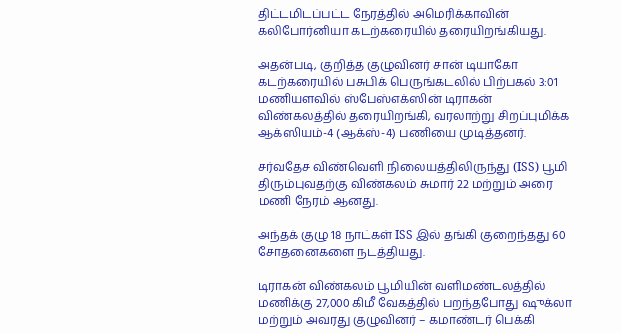திட்டமிடப்பட்ட நேரத்தில் அமெரிக்காவின் கலிபோர்னியா கடற்கரையில் தரையிறங்கியது.

அதன்படி, குறித்த குழுவினர் சான் டியாகோ கடற்கரையில் பசுபிக் பெருங்கடலில் பிற்பகல் 3:01 மணியளவில் ஸ்பேஸ்எக்ஸின் டிராகன் விண்கலத்தில் தரையிறங்கி, வரலாற்று சிறப்புமிக்க ஆக்ஸியம்-4 (ஆக்ஸ்-4) பணியை முடித்தனர்.

சர்வதேச விண்வெளி நிலையத்திலிருந்து (ISS) பூமி திரும்புவதற்கு விண்கலம் சுமார் 22 மற்றும் அரை மணி நேரம் ஆனது.

அந்தக் குழு 18 நாட்கள் ISS இல் தங்கி குறைந்தது 60 சோதனைகளை நடத்தியது.

டிராகன் விண்கலம் பூமியின் வளிமண்டலத்தில் மணிக்கு 27,000 கிமீ வேகத்தில் பறந்தபோது ஷுக்லா மற்றும் அவரது குழுவினர் – கமாண்டர் பெக்கி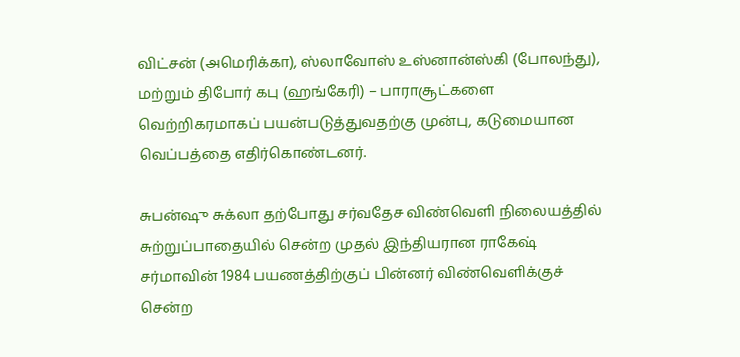விட்சன் (அமெரிக்கா), ஸ்லாவோஸ் உஸ்னான்ஸ்கி (போலந்து), மற்றும் திபோர் கபு (ஹங்கேரி) – பாராசூட்களை வெற்றிகரமாகப் பயன்படுத்துவதற்கு முன்பு, கடுமையான வெப்பத்தை எதிர்கொண்டனர்.

சுபன்ஷு சுக்லா தற்போது சர்வதேச விண்வெளி நிலையத்தில் சுற்றுப்பாதையில் சென்ற முதல் இந்தியரான ராகேஷ் சர்மாவின் 1984 பயணத்திற்குப் பின்னர் விண்வெளிக்குச் சென்ற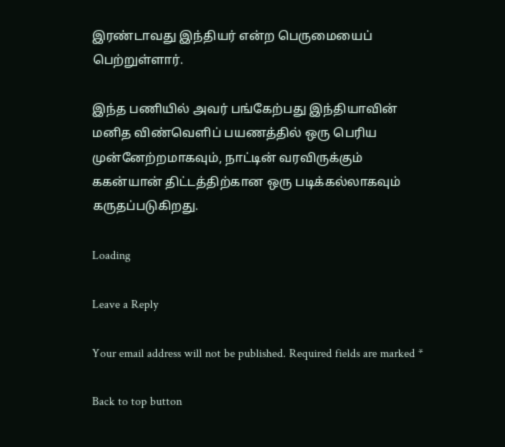இரண்டாவது இந்தியர் என்ற பெருமையைப் பெற்றுள்ளார்.

இந்த பணியில் அவர் பங்கேற்பது இந்தியாவின் மனித விண்வெளிப் பயணத்தில் ஒரு பெரிய முன்னேற்றமாகவும், நாட்டின் வரவிருக்கும் ககன்யான் திட்டத்திற்கான ஒரு படிக்கல்லாகவும் கருதப்படுகிறது.

Loading

Leave a Reply

Your email address will not be published. Required fields are marked *

Back to top button